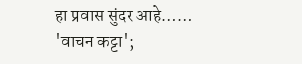हा प्रवास सुंदर आहे……
'वाचन कट्टा';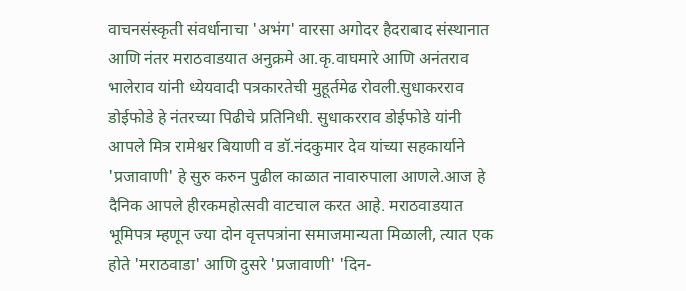वाचनसंस्कृती संवर्धानाचा 'अभंग' वारसा अगोदर हैदराबाद संस्थानात आणि नंतर मराठवाडयात अनुक्रमे आ.कृ.वाघमारे आणि अनंतराव भालेराव यांनी ध्येयवादी पत्रकारतेची मुहूर्तमेढ रोवली.सुधाकरराव डोईफोडे हे नंतरच्या पिढीचे प्रतिनिधी. सुधाकरराव डोईफोडे यांनी आपले मित्र रामेश्वर बियाणी व डॉ.नंदकुमार देव यांच्या सहकार्याने 'प्रजावाणी' हे सुरु करुन पुढील काळात नावारुपाला आणले.आज हे दैनिक आपले हीरकमहोत्सवी वाटचाल करत आहे. मराठवाडयात भूमिपत्र म्हणून ज्या दोन वृत्तपत्रांना समाजमान्यता मिळाली, त्यात एक होते 'मराठवाडा' आणि दुसरे 'प्रजावाणी' 'दिन-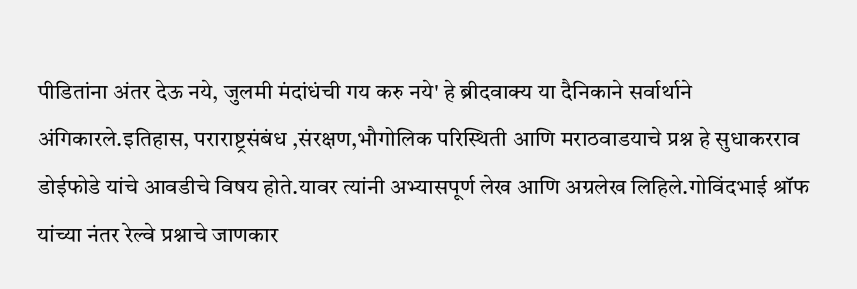पीडितांना अंतर देऊ नये, जुलमी मंदांधंची गय करु नये' हे ब्रीदवाक्य या दैनिकाने सर्वार्थाने अंगिकारले.इतिहास, पराराष्ट्रसंबंध ,संरक्षण,भौगोलिक परिस्थिती आणि मराठवाडयाचे प्रश्न हे सुधाकरराव डोईफोडे यांचे आवडीचे विषय होते.यावर त्यांनी अभ्यासपूर्ण लेख आणि अग्रलेख लिहिले.गोविंदभाई श्रॉफ यांच्या नंतर रेल्वे प्रश्नाचे जाणकार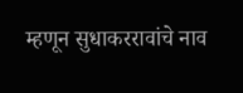म्हणून सुधाकररावांचे नाव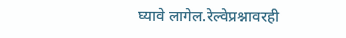घ्यावे लागेल.रेल्वेप्रश्नावरही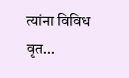त्यांना विविध वृत...